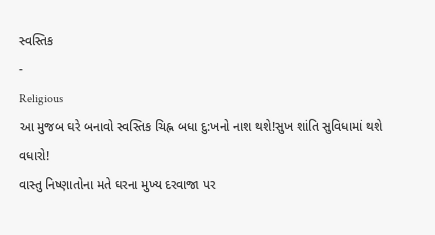સ્વસ્તિક
-
Religious
આ મુજબ ઘરે બનાવો સ્વસ્તિક ચિહ્ન બધા દુ:ખનો નાશ થશે!સુખ શાંતિ સુવિધામાં થશે વધારો!
વાસ્તુ નિષ્ણાતોના મતે ઘરના મુખ્ય દરવાજા પર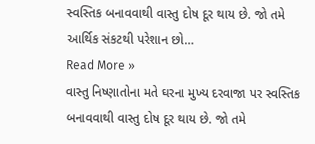સ્વસ્તિક બનાવવાથી વાસ્તુ દોષ દૂર થાય છે. જો તમે આર્થિક સંકટથી પરેશાન છો…
Read More »
વાસ્તુ નિષ્ણાતોના મતે ઘરના મુખ્ય દરવાજા પર સ્વસ્તિક બનાવવાથી વાસ્તુ દોષ દૂર થાય છે. જો તમે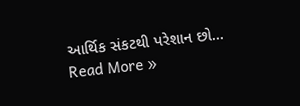આર્થિક સંકટથી પરેશાન છો…
Read More »